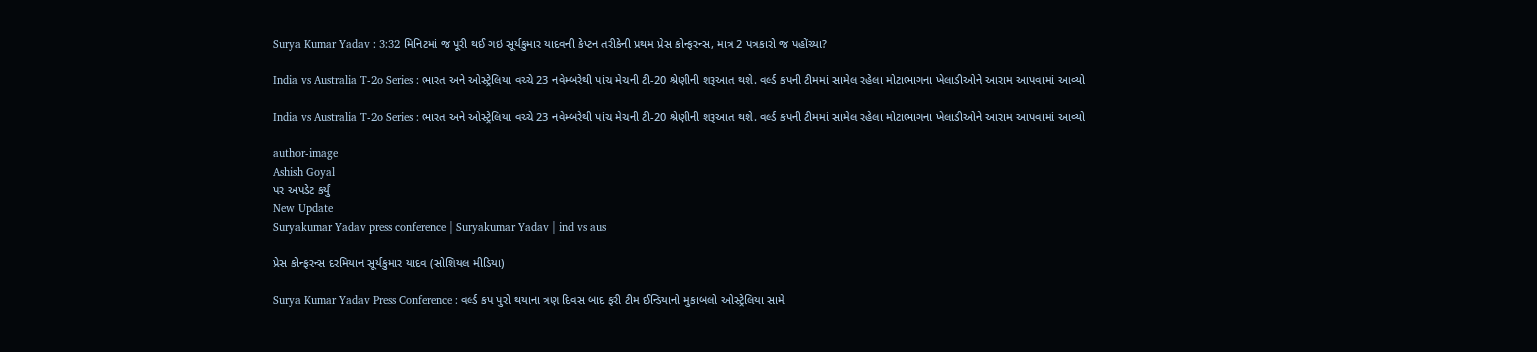Surya Kumar Yadav : 3:32 મિનિટમાં જ પૂરી થઈ ગઇ સૂર્યકુમાર યાદવની કેપ્ટન તરીકેની પ્રથમ પ્રેસ કોન્ફરન્સ, માત્ર 2 પત્રકારો જ પહોંચ્યા?

India vs Australia T-2o Series : ભારત અને ઓસ્ટ્રેલિયા વચ્ચે 23 નવેમ્બરેથી પાંચ મેચની ટી-20 શ્રેણીની શરૂઆત થશે. વર્લ્ડ કપની ટીમમાં સામેલ રહેલા મોટાભાગના ખેલાડીઓને આરામ આપવામાં આવ્યો

India vs Australia T-2o Series : ભારત અને ઓસ્ટ્રેલિયા વચ્ચે 23 નવેમ્બરેથી પાંચ મેચની ટી-20 શ્રેણીની શરૂઆત થશે. વર્લ્ડ કપની ટીમમાં સામેલ રહેલા મોટાભાગના ખેલાડીઓને આરામ આપવામાં આવ્યો

author-image
Ashish Goyal
પર અપડેટ કર્યું
New Update
Suryakumar Yadav press conference | Suryakumar Yadav | ind vs aus

પ્રેસ કોન્ફરન્સ દરમિયાન સૂર્યકુમાર યાદવ (સોશિયલ મીડિયા)

Surya Kumar Yadav Press Conference : વર્લ્ડ કપ પુરો થયાના ત્રણ દિવસ બાદ ફરી ટીમ ઈન્ડિયાનો મુકાબલો ઓસ્ટ્રેલિયા સામે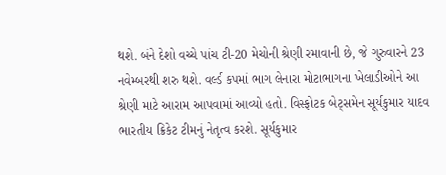થશે. બંને દેશો વચ્ચે પાંચ ટી-20 મેચોની શ્રેણી રમાવાની છે, જે ગુરુવારને 23 નવેમ્બરથી શરુ થશે. વર્લ્ડ કપમાં ભાગ લેનારા મોટાભાગના ખેલાડીઓને આ શ્રેણી માટે આરામ આપવામાં આવ્યો હતો. વિસ્ફોટક બેટ્સમેન સૂર્યકુમાર યાદવ ભારતીય ક્રિકેટ ટીમનું નેતૃત્વ કરશે. સૂર્યકુમાર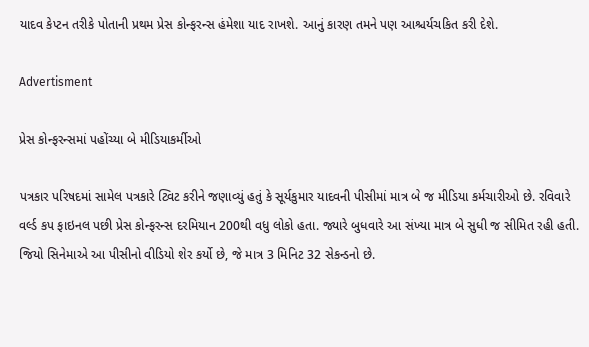યાદવ કેપ્ટન તરીકે પોતાની પ્રથમ પ્રેસ કોન્ફરન્સ હંમેશા યાદ રાખશે. આનું કારણ તમને પણ આશ્ચર્યચકિત કરી દેશે.

Advertisment

પ્રેસ કોન્ફરન્સમાં પહોંચ્યા બે મીડિયાકર્મીઓ

પત્રકાર પરિષદમાં સામેલ પત્રકારે ટ્વિટ કરીને જણાવ્યું હતું કે સૂર્યકુમાર યાદવની પીસીમાં માત્ર બે જ મીડિયા કર્મચારીઓ છે. રવિવારે વર્લ્ડ કપ ફાઇનલ પછી પ્રેસ કોન્ફરન્સ દરમિયાન 200થી વધુ લોકો હતા. જ્યારે બુધવારે આ સંખ્યા માત્ર બે સુધી જ સીમિત રહી હતી. જિયો સિનેમાએ આ પીસીનો વીડિયો શેર કર્યો છે, જે માત્ર 3 મિનિટ 32 સેકન્ડનો છે.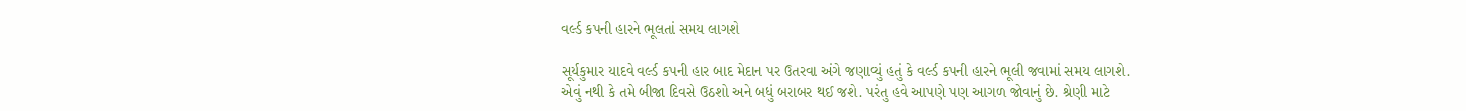વર્લ્ડ કપની હારને ભૂલતાં સમય લાગશે

સૂર્યકુમાર યાદવે વર્લ્ડ કપની હાર બાદ મેદાન પર ઉતરવા અંગે જણાવ્યું હતું કે વર્લ્ડ કપની હારને ભૂલી જવામાં સમય લાગશે. એવું નથી કે તમે બીજા દિવસે ઉઠશો અને બધું બરાબર થઈ જશે. પરંતુ હવે આપણે પણ આગળ જોવાનું છે. શ્રેણી માટે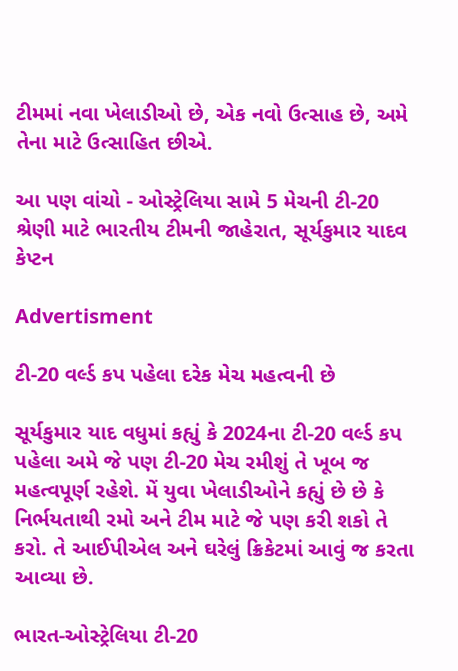ટીમમાં નવા ખેલાડીઓ છે, એક નવો ઉત્સાહ છે, અમે તેના માટે ઉત્સાહિત છીએ.

આ પણ વાંચો - ઓસ્ટ્રેલિયા સામે 5 મેચની ટી-20 શ્રેણી માટે ભારતીય ટીમની જાહેરાત, સૂર્યકુમાર યાદવ કેપ્ટન

Advertisment

ટી-20 વર્લ્ડ કપ પહેલા દરેક મેચ મહત્વની છે

સૂર્યકુમાર યાદ વધુમાં કહ્યું કે 2024ના ટી-20 વર્લ્ડ કપ પહેલા અમે જે પણ ટી-20 મેચ રમીશું તે ખૂબ જ મહત્વપૂર્ણ રહેશે. મેં યુવા ખેલાડીઓને કહ્યું છે છે કે નિર્ભયતાથી રમો અને ટીમ માટે જે પણ કરી શકો તે કરો. તે આઈપીએલ અને ઘરેલું ક્રિકેટમાં આવું જ કરતા આવ્યા છે.

ભારત-ઓસ્ટ્રેલિયા ટી-20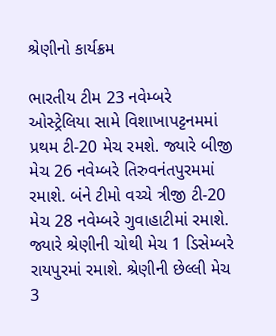શ્રેણીનો કાર્યક્રમ

ભારતીય ટીમ 23 નવેમ્બરે ઓસ્ટ્રેલિયા સામે વિશાખાપટ્ટનમમાં પ્રથમ ટી-20 મેચ રમશે. જ્યારે બીજી મેચ 26 નવેમ્બરે તિરુવનંતપુરમમાં રમાશે. બંને ટીમો વચ્ચે ત્રીજી ટી-20 મેચ 28 નવેમ્બરે ગુવાહાટીમાં રમાશે. જ્યારે શ્રેણીની ચોથી મેચ 1 ડિસેમ્બરે રાયપુરમાં રમાશે. શ્રેણીની છેલ્લી મેચ 3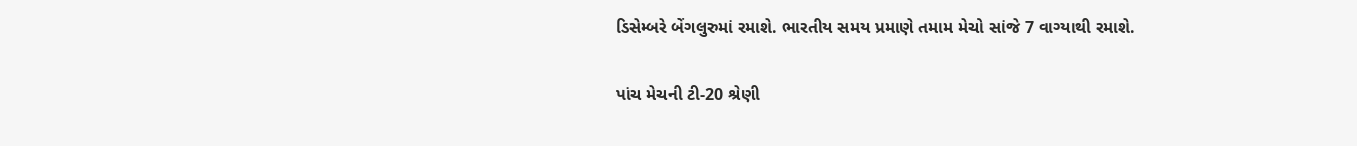ડિસેમ્બરે બેંગલુરુમાં રમાશે. ભારતીય સમય પ્રમાણે તમામ મેચો સાંજે 7 વાગ્યાથી રમાશે.

પાંચ મેચની ટી-20 શ્રેણી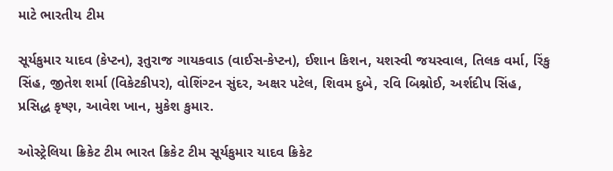માટે ભારતીય ટીમ

સૂર્યકુમાર યાદવ (કેપ્ટન), રૂતુરાજ ગાયકવાડ (વાઈસ-કેપ્ટન), ઈશાન કિશન, યશસ્વી જયસ્વાલ, તિલક વર્મા, રિંકુ સિંહ, જીતેશ શર્મા (વિકેટકીપર), વોશિંગ્ટન સુંદર, અક્ષર પટેલ, શિવમ દુબે, રવિ બિશ્નોઈ, અર્શદીપ સિંહ, પ્રસિદ્ધ કૃષ્ણ, આવેશ ખાન, મુકેશ કુમાર.

ઓસ્ટ્રેલિયા ક્રિકેટ ટીમ ભારત ક્રિકેટ ટીમ સૂર્યકુમાર યાદવ ક્રિકેટ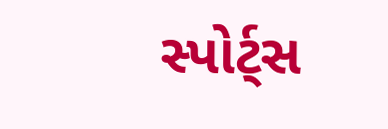સ્પોર્ટ્સ